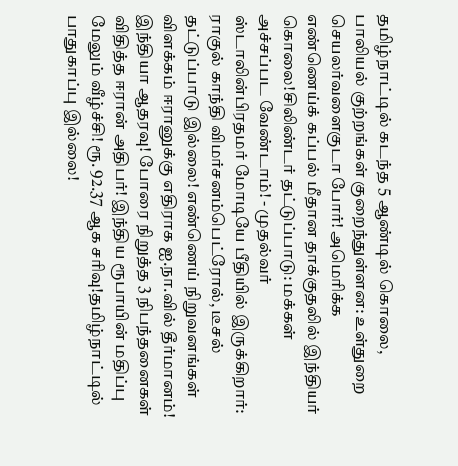தமிழ்நாட்டில் கடந்த 5 ஆண்டில் கொலை, பாலியல் குற்றங்கள் குறைந்துள்ளன: உள்துறை செயலர்வளைகுடா போர்! அமெரிக்க எண்ணெய்க் கப்பல் மீதான தாக்குதலில் இந்தியர் கொலை!சிலிண்டர் தட்டுப்பாடு: மக்கள் அச்சப்பட வேண்டாம்! - முதல்வர் ஸ்டாலின்பிரதமர் மோடியே பீதியில் இருக்கிறார்: ராகுல் காந்தி விமர்சனம்பெட்ரோல், டீசல் தட்டுப்பாடு இல்லை! எண்ணெய் நிறுவனங்கள் விளக்கம் ஈரானுக்கு எதிராக ஐ.நா.வில் தீர்மானம்! இந்தியா ஆதரவு! போரை நிறுத்த 3 நிபந்தனைகள் விதித்த ஈரான் அதிபர்! இந்திய ரூபாயின் மதிப்பு மேலும் வீழ்ச்சி! ரூ. 92.37 ஆக சரிவு!தமிழ்நாட்டில் பாதுகாப்பு இல்லை!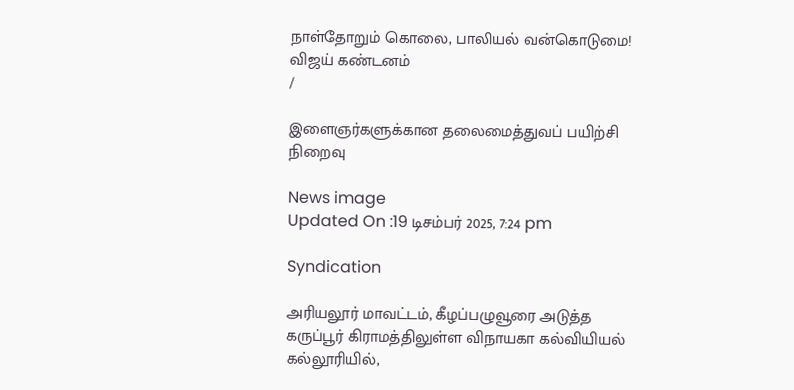நாள்தோறும் கொலை, பாலியல் வன்கொடுமை! விஜய் கண்டனம்
/

இளைஞர்களுக்கான தலைமைத்துவப் பயிற்சி நிறைவு

News image
Updated On :19 டிசம்பர் 2025, 7:24 pm

Syndication

அரியலூர் மாவட்டம், கீழப்பழுவூரை அடுத்த கருப்பூர் கிராமத்திலுள்ள விநாயகா கல்வியியல் கல்லூரியில்,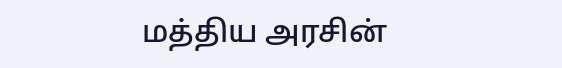மத்திய அரசின்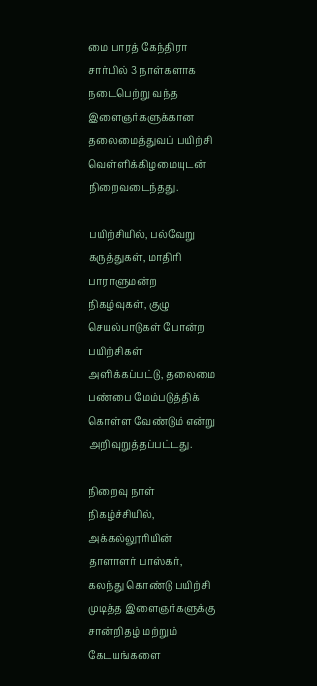மை பாரத் கேந்திரா சார்பில் 3 நாள்களாக நடைபெற்று வந்த இளைஞர்களுக்கான தலைமைத்துவப் பயிற்சி வெள்ளிக்கிழமையுடன் நிறைவடைந்தது.

பயிற்சியில், பல்வேறு கருத்துகள், மாதிரி பாராளுமன்ற நிகழ்வுகள், குழு செயல்பாடுகள் போன்ற பயிற்சிகள் அளிக்கப்பட்டு, தலைமை பண்பை மேம்படுத்திக் கொள்ள வேண்டும் என்று அறிவுறுத்தப்பட்டது.

நிறைவு நாள் நிகழ்ச்சியில், அக்கல்லூரியின் தாளாளர் பாஸ்கர், கலந்து கொண்டு பயிற்சி முடித்த இளைஞர்களுக்கு சான்றிதழ் மற்றும் கேடயங்களை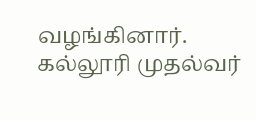வழங்கினார். கல்லூரி முதல்வர்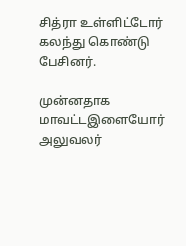சித்ரா உள்ளிட்டோர் கலந்து கொண்டு பேசினர்.

முன்னதாக மாவட்டஇளையோர் அலுவலர்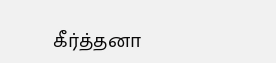கீர்த்தனா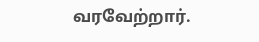வரவேற்றார்.